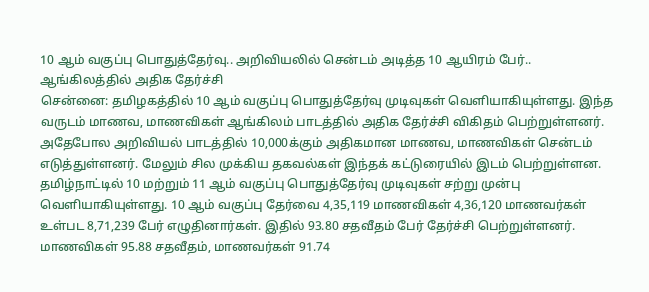10 ஆம் வகுப்பு பொதுத்தேர்வு.. அறிவியலில் சென்டம் அடித்த 10 ஆயிரம் பேர்.. ஆங்கிலத்தில் அதிக தேர்ச்சி
சென்னை: தமிழகத்தில் 10 ஆம் வகுப்பு பொதுத்தேர்வு முடிவுகள் வெளியாகியுள்ளது. இந்த வருடம் மாணவ, மாணவிகள் ஆங்கிலம் பாடத்தில் அதிக தேர்ச்சி விகிதம் பெற்றுள்ளனர். அதேபோல அறிவியல் பாடத்தில் 10,000க்கும் அதிகமான மாணவ, மாணவிகள் சென்டம் எடுத்துள்ளனர். மேலும் சில முக்கிய தகவல்கள் இந்தக் கட்டுரையில் இடம் பெற்றுள்ளன.
தமிழ்நாட்டில் 10 மற்றும் 11 ஆம் வகுப்பு பொதுத்தேர்வு முடிவுகள் சற்று முன்பு வெளியாகியுள்ளது. 10 ஆம் வகுப்பு தேர்வை 4,35,119 மாணவிகள் 4,36,120 மாணவர்கள் உள்பட 8,71,239 பேர் எழுதினார்கள். இதில் 93.80 சதவீதம் பேர் தேர்ச்சி பெற்றுள்ளனர். மாணவிகள் 95.88 சதவீதம், மாணவர்கள் 91.74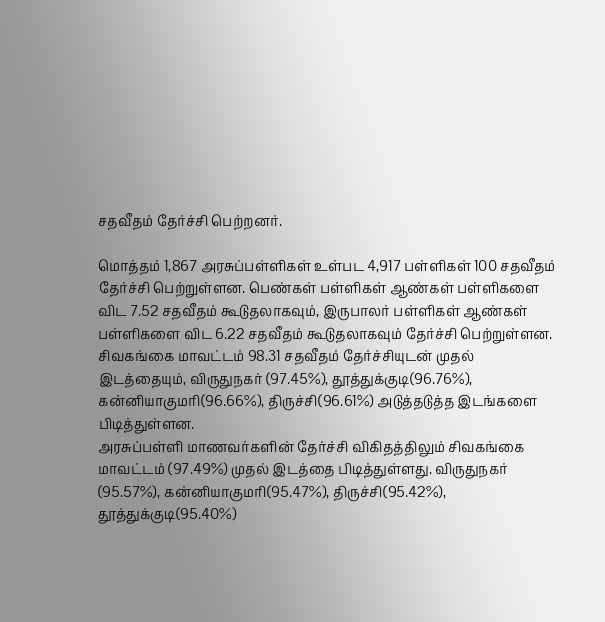சதவீதம் தேர்ச்சி பெற்றனர்.

மொத்தம் 1,867 அரசுப்பள்ளிகள் உள்பட 4,917 பள்ளிகள் 100 சதவீதம் தேர்ச்சி பெற்றுள்ளன. பெண்கள் பள்ளிகள் ஆண்கள் பள்ளிகளை விட 7.52 சதவீதம் கூடுதலாகவும், இருபாலர் பள்ளிகள் ஆண்கள் பள்ளிகளை விட 6.22 சதவீதம் கூடுதலாகவும் தேர்ச்சி பெற்றுள்ளன. சிவகங்கை மாவட்டம் 98.31 சதவீதம் தேர்ச்சியுடன் முதல் இடத்தையும், விருதுநகர் (97.45%), தூத்துக்குடி(96.76%), கன்னியாகுமரி(96.66%), திருச்சி(96.61%) அடுத்தடுத்த இடங்களை பிடித்துள்ளன.
அரசுப்பள்ளி மாணவர்களின் தேர்ச்சி விகிதத்திலும் சிவகங்கை மாவட்டம் (97.49%) முதல் இடத்தை பிடித்துள்ளது. விருதுநகர் (95.57%), கன்னியாகுமரி(95.47%), திருச்சி(95.42%), தூத்துக்குடி(95.40%)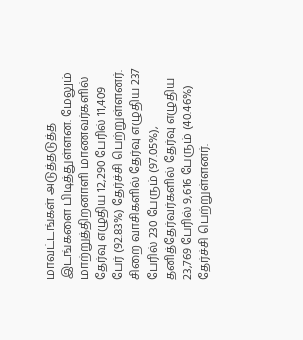மாவட்டங்கள் அடுத்தடுத்த இடங்களை பிடித்துள்ளன. மேலும் மாற்றுத்திறனாளி மாணவர்களில் தேர்வு எழுதிய 12,290 பேரில் 11,409 பேர் (92.83%) தேர்ச்சி பெற்றுள்ளனர்.
சிறை வாசிகளில் தேர்வு எழுதிய 237 பேரில் 230 பேரும் (97.05%), தனித்தேர்வர்களில் தேர்வு எழுதிய 23,769 பேரில் 9,616 பேரும் (40.46%) தேர்ச்சி பெற்றுள்ளனர்.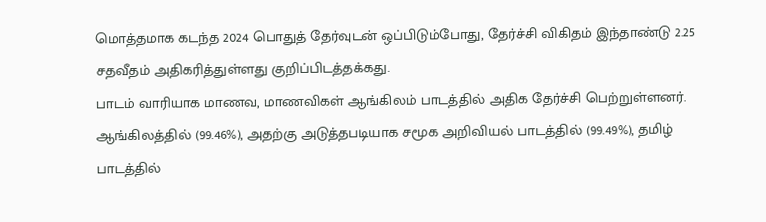மொத்தமாக கடந்த 2024 பொதுத் தேர்வுடன் ஒப்பிடும்போது, தேர்ச்சி விகிதம் இந்தாண்டு 2.25 சதவீதம் அதிகரித்துள்ளது குறிப்பிடத்தக்கது.
பாடம் வாரியாக மாணவ, மாணவிகள் ஆங்கிலம் பாடத்தில் அதிக தேர்ச்சி பெற்றுள்ளனர். ஆங்கிலத்தில் (99.46%), அதற்கு அடுத்தபடியாக சமூக அறிவியல் பாடத்தில் (99.49%), தமிழ் பாடத்தில்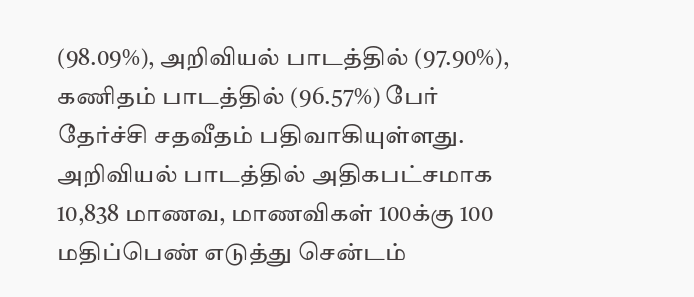(98.09%), அறிவியல் பாடத்தில் (97.90%), கணிதம் பாடத்தில் (96.57%) பேர் தேர்ச்சி சதவீதம் பதிவாகியுள்ளது.
அறிவியல் பாடத்தில் அதிகபட்சமாக 10,838 மாணவ, மாணவிகள் 100க்கு 100 மதிப்பெண் எடுத்து சென்டம்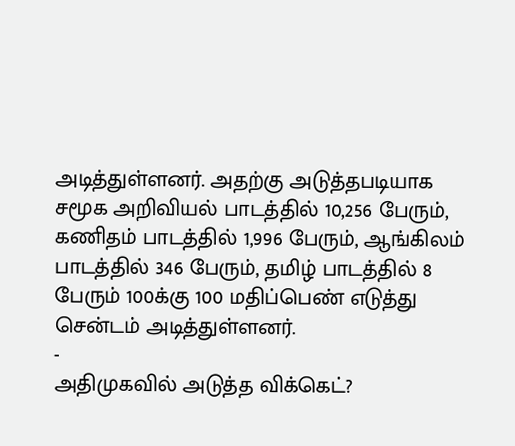அடித்துள்ளனர். அதற்கு அடுத்தபடியாக சமூக அறிவியல் பாடத்தில் 10,256 பேரும், கணிதம் பாடத்தில் 1,996 பேரும், ஆங்கிலம் பாடத்தில் 346 பேரும், தமிழ் பாடத்தில் 8 பேரும் 100க்கு 100 மதிப்பெண் எடுத்து சென்டம் அடித்துள்ளனர்.
-
அதிமுகவில் அடுத்த விக்கெட்?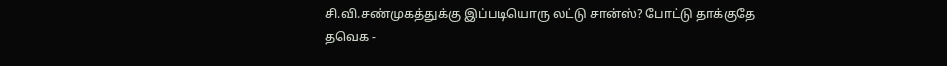சி.வி.சண்முகத்துக்கு இப்படியொரு லட்டு சான்ஸ்? போட்டு தாக்குதே தவெக -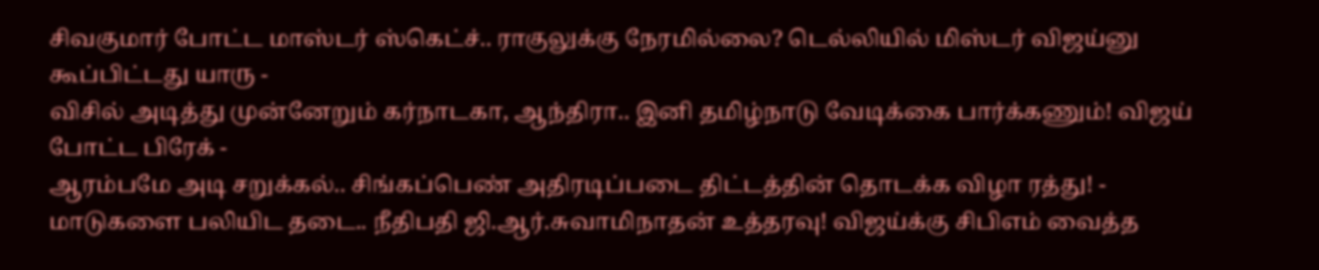சிவகுமார் போட்ட மாஸ்டர் ஸ்கெட்ச்.. ராகுலுக்கு நேரமில்லை? டெல்லியில் மிஸ்டர் விஜய்னு கூப்பிட்டது யாரு -
விசில் அடித்து முன்னேறும் கர்நாடகா, ஆந்திரா.. இனி தமிழ்நாடு வேடிக்கை பார்க்கணும்! விஜய் போட்ட பிரேக் -
ஆரம்பமே அடி சறுக்கல்.. சிங்கப்பெண் அதிரடிப்படை திட்டத்தின் தொடக்க விழா ரத்து! -
மாடுகளை பலியிட தடை.. நீதிபதி ஜி.ஆர்.சுவாமிநாதன் உத்தரவு! விஜய்க்கு சிபிஎம் வைத்த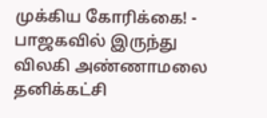முக்கிய கோரிக்கை! -
பாஜகவில் இருந்து விலகி அண்ணாமலை தனிக்கட்சி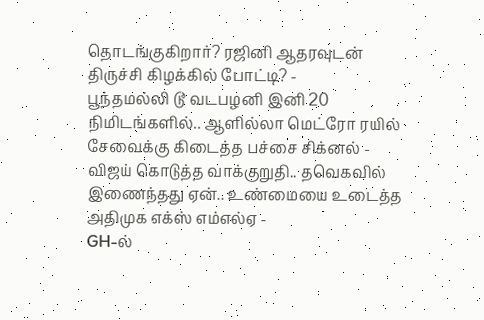தொடங்குகிறார்? ரஜினி ஆதரவுடன் திருச்சி கிழக்கில் போட்டி? -
பூந்தமல்லி டூ வடபழனி இனி 20 நிமிடங்களில்.. ஆளில்லா மெட்ரோ ரயில் சேவைக்கு கிடைத்த பச்சை சிக்னல் -
விஜய் கொடுத்த வாக்குறுதி.. தவெகவில் இணைந்தது ஏன்.. உண்மையை உடைத்த அதிமுக எக்ஸ் எம்எல்ஏ -
GH-ல்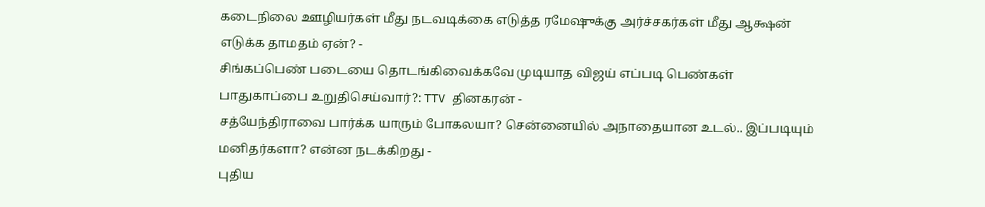கடைநிலை ஊழியர்கள் மீது நடவடிக்கை எடுத்த ரமேஷுக்கு அர்ச்சகர்கள் மீது ஆக்ஷன் எடுக்க தாமதம் ஏன்? -
சிங்கப்பெண் படையை தொடங்கிவைக்கவே முடியாத விஜய் எப்படி பெண்கள் பாதுகாப்பை உறுதிசெய்வார்?: TTV தினகரன் -
சத்யேந்திராவை பார்க்க யாரும் போகலயா? சென்னையில் அநாதையான உடல்.. இப்படியும் மனிதர்களா? என்ன நடக்கிறது -
புதிய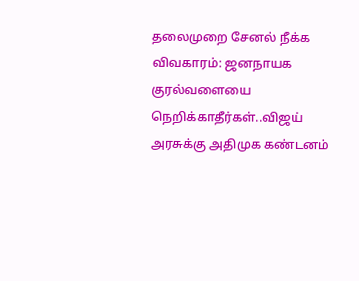தலைமுறை சேனல் நீக்க விவகாரம்: ஜனநாயக குரல்வளையை நெறிக்காதீர்கள்..விஜய் அரசுக்கு அதிமுக கண்டனம்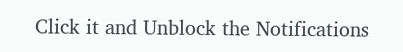Click it and Unblock the Notifications